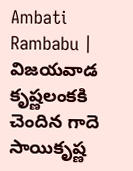Ambati Rambabu | విజయవాడ కృష్ణలంకకి చెందిన గాదె సాయికృష్ణ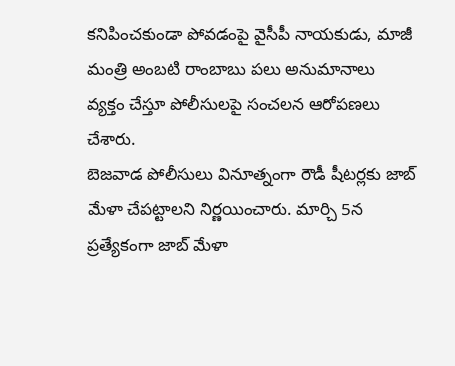కనిపించకుండా పోవడంపై వైసీపీ నాయకుడు, మాజీ మంత్రి అంబటి రాంబాబు పలు అనుమానాలు వ్యక్తం చేస్తూ పోలీసులపై సంచలన ఆరోపణలు చేశారు.
బెజవాడ పోలీసులు వినూత్నంగా రౌడీ షీటర్లకు జాబ్ మేళా చేపట్టాలని నిర్ణయించారు. మార్చి 5న ప్రత్యేకంగా జాబ్ మేళా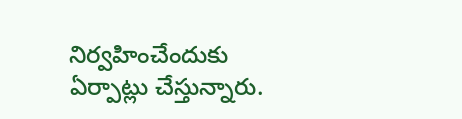నిర్వహించేందుకు ఏర్పాట్లు చేస్తున్నారు.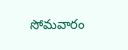సోమవారం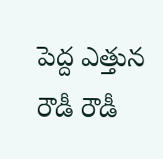పెద్ద ఎత్తున రౌడీ రౌడీ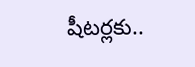షీటర్లకు..